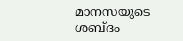മാനസയുടെ ശബ്ദം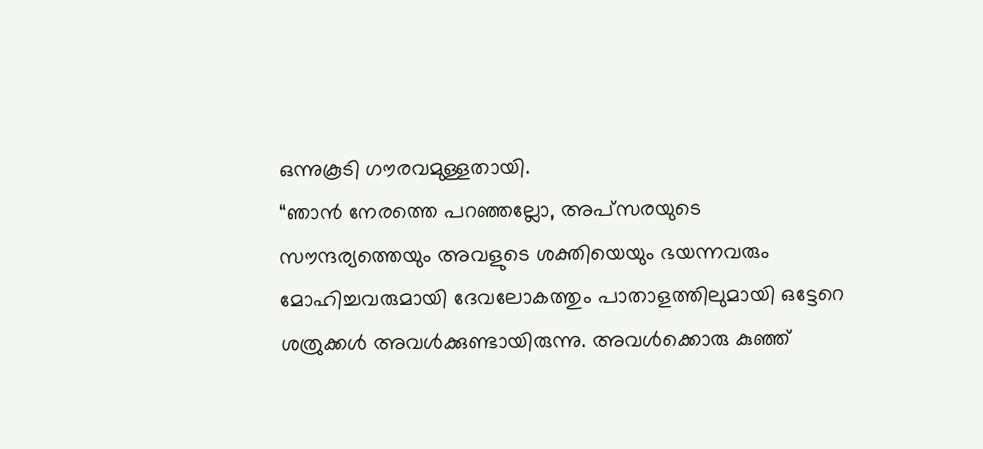ഒന്നുകൂടി ഗൗരവമുള്ളതായി.
“ഞാൻ നേരത്തെ പറഞ്ഞല്ലോ, അപ്സരയുടെ സൗന്ദര്യത്തെയും അവളുടെ ശക്തിയെയും ഭയന്നവരും മോഹിച്ചവരുമായി ദേവലോകത്തും പാതാളത്തിലുമായി ഒട്ടേറെ ശത്രുക്കൾ അവൾക്കുണ്ടായിരുന്നു. അവൾക്കൊരു കുഞ്ഞ്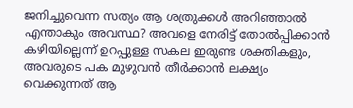ജനിച്ചുവെന്ന സത്യം ആ ശത്രുക്കൾ അറിഞ്ഞാൽ എന്താകും അവസ്ഥ? അവളെ നേരിട്ട് തോൽപ്പിക്കാൻ കഴിയില്ലെന്ന് ഉറപ്പുള്ള സകല ഇരുണ്ട ശക്തികളും, അവരുടെ പക മുഴുവൻ തീർക്കാൻ ലക്ഷ്യം വെക്കുന്നത് ആ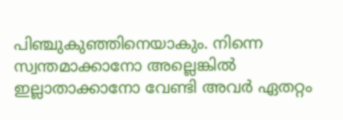പിഞ്ചുകുഞ്ഞിനെയാകും. നിന്നെ സ്വന്തമാക്കാനോ അല്ലെങ്കിൽ ഇല്ലാതാക്കാനോ വേണ്ടി അവർ ഏതറ്റം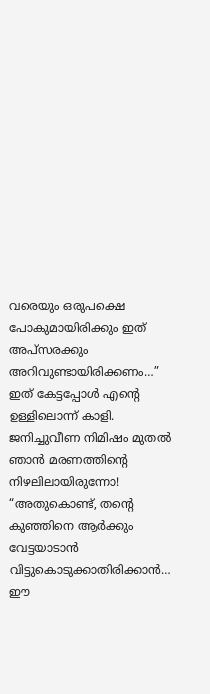വരെയും ഒരുപക്ഷെ പോകുമായിരിക്കും ഇത് അപ്സരക്കും അറിവുണ്ടായിരിക്കണം…”
ഇത് കേട്ടപ്പോൾ എന്റെ ഉള്ളിലൊന്ന് കാളി. ജനിച്ചുവീണ നിമിഷം മുതൽ ഞാൻ മരണത്തിന്റെ നിഴലിലായിരുന്നോ!
“അതുകൊണ്ട്, തന്റെ കുഞ്ഞിനെ ആർക്കും വേട്ടയാടാൻ വിട്ടുകൊടുക്കാതിരിക്കാൻ… ഈ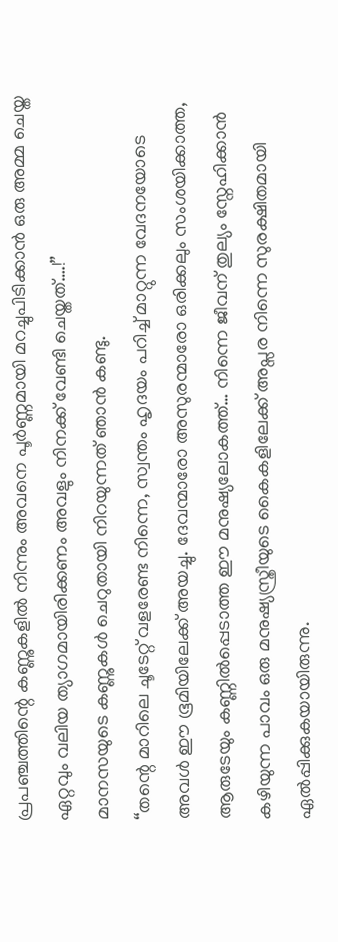പ്രപഞ്ചത്തിന്റെ കണ്ണുകളിൽ നിന്നും അവനെ പൂർണ്ണമായി മറച്ചുപിടിക്കാൻ ഒരു അമ്മ ചെയ്ത ഏറ്റവും വലിയ ത്യാഗമായിരിക്കണം അവളും നിനക്ക് വേണ്ടി ചെയ്തത്….!”
മാനസയുടെ കണ്ണുകൾ ചെറുതായി നിറയുന്നത് ഞാൻ കണ്ടു.
“തന്റെ മാറിലെ ചൂടേറ്റ് വളരേണ്ട നിന്നെ, സ്വന്തം ഹൃദയം പറിച്ച് മാറ്റുന്ന വേദനയോടെ അവൾ ഈ ഭൂമിയിലേക്ക് അയച്ചു. ദേവന്മാരോ അസുരന്മാരോ ഒരിക്കലും സംശയിക്കാത്ത, ആരുടേയും കണ്ണിൽപ്പെടാത്ത ഈ മനുഷ്യലോകത്ത്… നിന്നെ ജീവന് തുല്യം സ്നേഹിക്കാൻ കഴിയുന്ന പാവം ഒരു മനുഷ്യസ്ത്രീയുടെ കൈകളിലേക്ക് അപ്സര നിന്നെ സുരക്ഷിതമായി ഏൽപ്പിക്കുകയായിരുന്നു.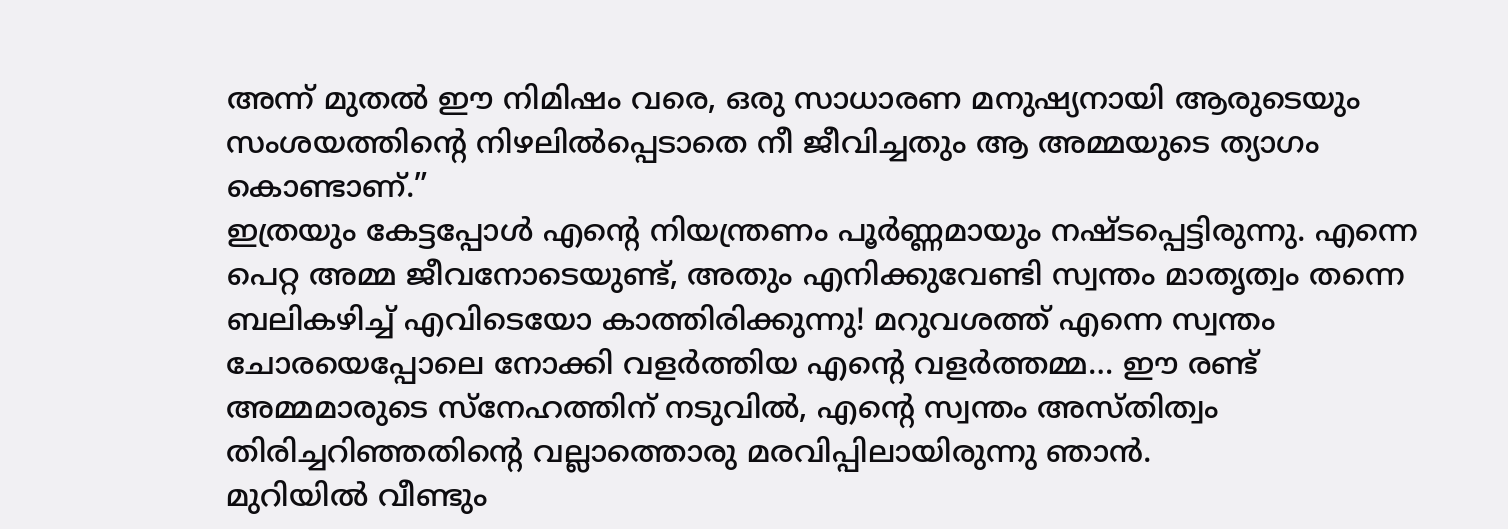അന്ന് മുതൽ ഈ നിമിഷം വരെ, ഒരു സാധാരണ മനുഷ്യനായി ആരുടെയും സംശയത്തിന്റെ നിഴലിൽപ്പെടാതെ നീ ജീവിച്ചതും ആ അമ്മയുടെ ത്യാഗം കൊണ്ടാണ്.”
ഇത്രയും കേട്ടപ്പോൾ എന്റെ നിയന്ത്രണം പൂർണ്ണമായും നഷ്ടപ്പെട്ടിരുന്നു. എന്നെ പെറ്റ അമ്മ ജീവനോടെയുണ്ട്, അതും എനിക്കുവേണ്ടി സ്വന്തം മാതൃത്വം തന്നെ ബലികഴിച്ച് എവിടെയോ കാത്തിരിക്കുന്നു! മറുവശത്ത് എന്നെ സ്വന്തം ചോരയെപ്പോലെ നോക്കി വളർത്തിയ എന്റെ വളർത്തമ്മ… ഈ രണ്ട് അമ്മമാരുടെ സ്നേഹത്തിന് നടുവിൽ, എന്റെ സ്വന്തം അസ്തിത്വം തിരിച്ചറിഞ്ഞതിന്റെ വല്ലാത്തൊരു മരവിപ്പിലായിരുന്നു ഞാൻ.
മുറിയിൽ വീണ്ടും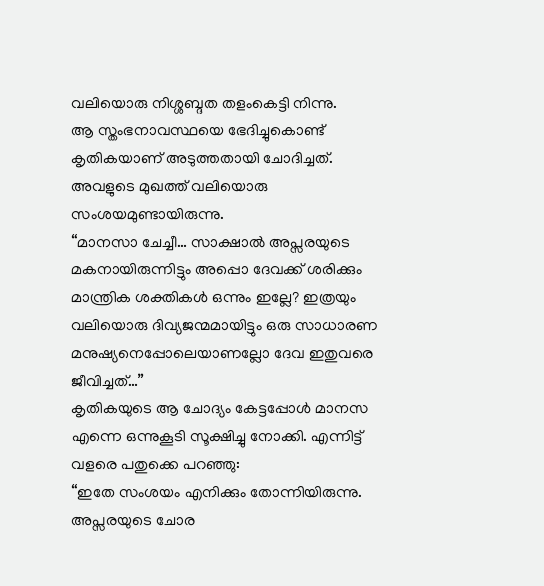വലിയൊരു നിശ്ശബ്ദത തളംകെട്ടി നിന്നു.
ആ സ്തംഭനാവസ്ഥയെ ഭേദിച്ചുകൊണ്ട് കൃതികയാണ് അടുത്തതായി ചോദിച്ചത്.
അവളുടെ മുഖത്ത് വലിയൊരു സംശയമുണ്ടായിരുന്നു.
“മാനസാ ചേച്ചീ… സാക്ഷാൽ അപ്സരയുടെ മകനായിരുന്നിട്ടും അപ്പൊ ദേവക്ക് ശരിക്കും മാന്ത്രിക ശക്തികൾ ഒന്നും ഇല്ലേ? ഇത്രയും വലിയൊരു ദിവ്യജന്മമായിട്ടും ഒരു സാധാരണ മനുഷ്യനെപ്പോലെയാണല്ലോ ദേവ ഇതുവരെ ജീവിച്ചത്…”
കൃതികയുടെ ആ ചോദ്യം കേട്ടപ്പോൾ മാനസ എന്നെ ഒന്നുകൂടി സൂക്ഷിച്ചു നോക്കി. എന്നിട്ട് വളരെ പതുക്കെ പറഞ്ഞു:
“ഇതേ സംശയം എനിക്കും തോന്നിയിരുന്നു. അപ്സരയുടെ ചോര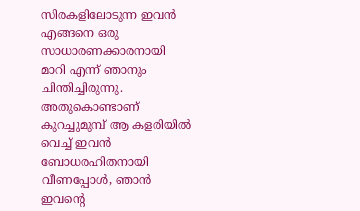സിരകളിലോടുന്ന ഇവൻ എങ്ങനെ ഒരു സാധാരണക്കാരനായി മാറി എന്ന് ഞാനും ചിന്തിച്ചിരുന്നു. അതുകൊണ്ടാണ് കുറച്ചുമുമ്പ് ആ കളരിയിൽ വെച്ച് ഇവൻ ബോധരഹിതനായി വീണപ്പോൾ, ഞാൻ ഇവന്റെ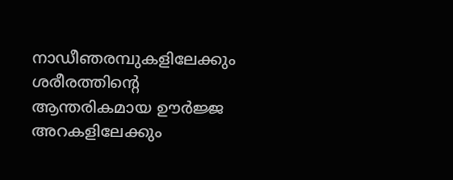നാഡീഞരമ്പുകളിലേക്കും ശരീരത്തിന്റെ ആന്തരികമായ ഊർജ്ജ അറകളിലേക്കും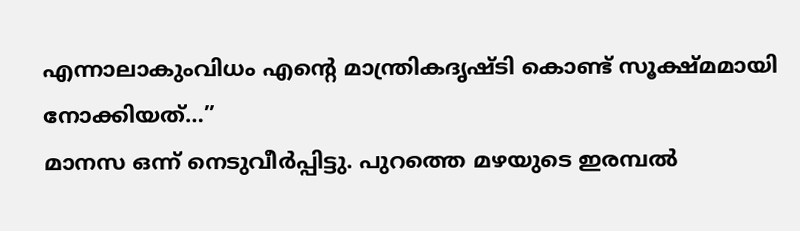എന്നാലാകുംവിധം എന്റെ മാന്ത്രികദൃഷ്ടി കൊണ്ട് സൂക്ഷ്മമായി നോക്കിയത്…”
മാനസ ഒന്ന് നെടുവീർപ്പിട്ടു. പുറത്തെ മഴയുടെ ഇരമ്പൽ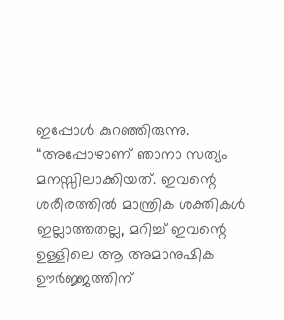ഇപ്പോൾ കുറഞ്ഞിരുന്നു.
“അപ്പോഴാണ് ഞാനാ സത്യം മനസ്സിലാക്കിയത്. ഇവന്റെ ശരീരത്തിൽ മാന്ത്രിക ശക്തികൾ ഇല്ലാത്തതല്ല, മറിച്ച് ഇവന്റെ ഉള്ളിലെ ആ അമാനുഷിക ഊർജ്ജത്തിന്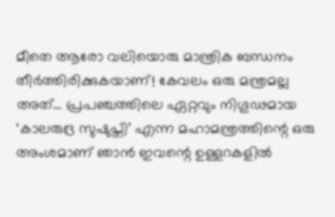മീതെ ആരോ വലിയൊരു മാന്ത്രിക ബന്ധനം തീർത്തിരിക്കുകയാണ്! കേവലം ഒരു മന്ത്രമല്ല അത്… പ്രപഞ്ചത്തിലെ ഏറ്റവും നിഗൂഢമായ ‘കാലരുദ്ര സുഷുപ്തി’ എന്ന മഹാമന്ത്രത്തിന്റെ ഒരു അംശമാണ് ഞാൻ ഇവന്റെ ഉള്ളറകളിൽ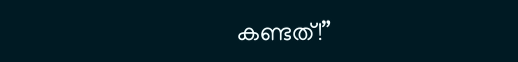കണ്ടത്!”